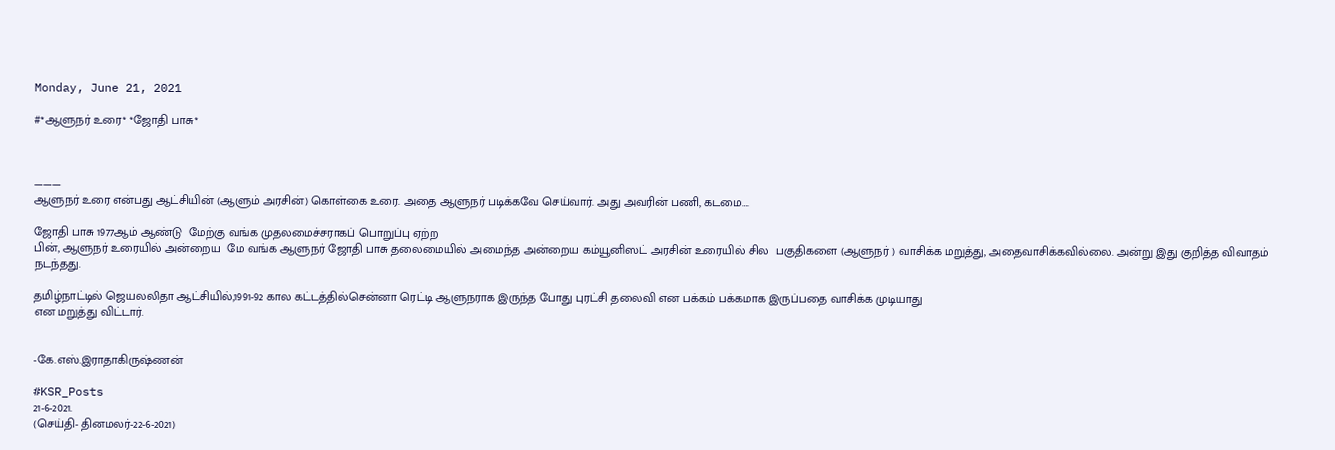Monday, June 21, 2021

#*ஆளுநர் உரை* *ஜோதி பாசு*



———
ஆளுநர் உரை என்பது ஆட்சியின் (ஆளும் அரசின்) கொள்கை உரை. அதை ஆளுநர் படிக்கவே செய்வார். அது அவரின் பணி, கடமை….

ஜோதி பாசு 1977ஆம் ஆண்டு  மேற்கு வங்க முதலமைச்சராகப் பொறுப்பு ஏற்ற
பின், ஆளுநர் உரையில் அன்றைய  மே வங்க ஆளுநர் ஜோதி பாசு தலைமையில் அமைந்த அன்றைய கம்யூனிஸட் அரசின் உரையில் சில  பகுதிகளை (ஆளுநர் ) வாசிக்க மறுத்து, அதைவாசிக்கவில்லை. அன்று இது குறித்த விவாதம் நடந்தது.

தமிழ்நாட்டில் ஜெயலலிதா ஆட்சியில்,1991-92 கால கட்டத்தில்சென்னா ரெட்டி ஆளுநராக இருந்த போது புரட்சி தலைவி என பக்கம் பக்கமாக இருப்பதை வாசிக்க முடியாது
என மறுத்து விட்டார்.


-கே.எஸ்.இராதாகிருஷ்ணன்

#KSR_Posts
21-6-2021.
(செய்தி- தினமலர்-22-6-2021)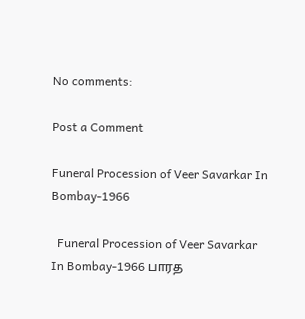No comments:

Post a Comment

Funeral Procession of Veer Savarkar In Bombay-1966

  Funeral Procession of Veer Savarkar In Bombay-1966 பாரத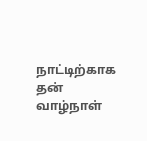நாட்டிற்காக தன் வாழ்நாள்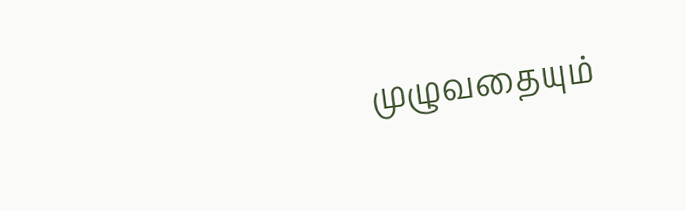முழுவதையும்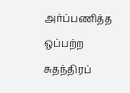அர்ப்பணித்த ஒப்பற்ற சுதந்திரப்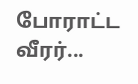போராட்ட வீரர்...